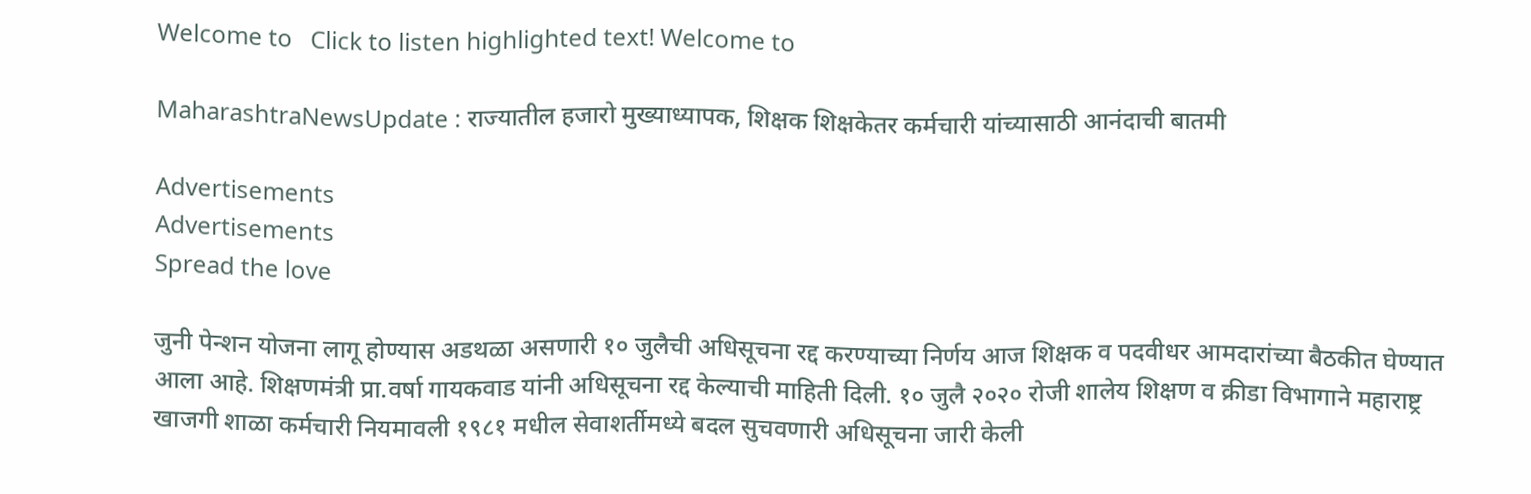Welcome to   Click to listen highlighted text! Welcome to

MaharashtraNewsUpdate : राज्यातील हजारो मुख्याध्यापक, शिक्षक शिक्षकेतर कर्मचारी यांच्यासाठी आनंदाची बातमी

Advertisements
Advertisements
Spread the love

जुनी पेन्शन योजना लागू होण्यास अडथळा असणारी १० जुलैची अधिसूचना रद्द करण्याच्या निर्णय आज शिक्षक व पदवीधर आमदारांच्या बैठकीत घेण्यात आला आहे. शिक्षणमंत्री प्रा.वर्षा गायकवाड यांनी अधिसूचना रद्द केल्याची माहिती दिली. १० जुलै २०२० रोजी शालेय शिक्षण व क्रीडा विभागाने महाराष्ट्र खाजगी शाळा कर्मचारी नियमावली १९८१ मधील सेवाशर्तीमध्ये बदल सुचवणारी अधिसूचना जारी केली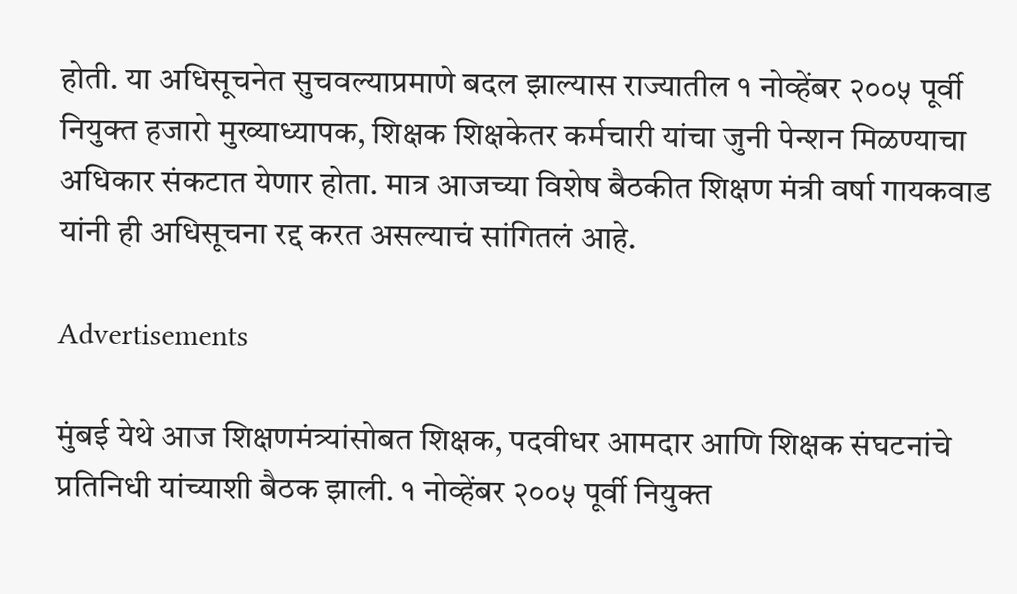होती. या अधिसूचनेत सुचवल्याप्रमाणे बदल झाल्यास राज्यातील १ नोव्हेंबर २००५ पूर्वी नियुक्त हजारो मुख्याध्यापक, शिक्षक शिक्षकेतर कर्मचारी यांचा जुनी पेन्शन मिळण्याचा अधिकार संकटात येणार होता. मात्र आजच्या विशेष बैठकीत शिक्षण मंत्री वर्षा गायकवाड यांनी ही अधिसूचना रद्द करत असल्याचं सांगितलं आहे.

Advertisements

मुंबई येथे आज शिक्षणमंत्र्यांसोबत शिक्षक, पदवीधर आमदार आणि शिक्षक संघटनांचे प्रतिनिधी यांच्याशी बैठक झाली. १ नोव्हेंबर २००५ पूर्वी नियुक्त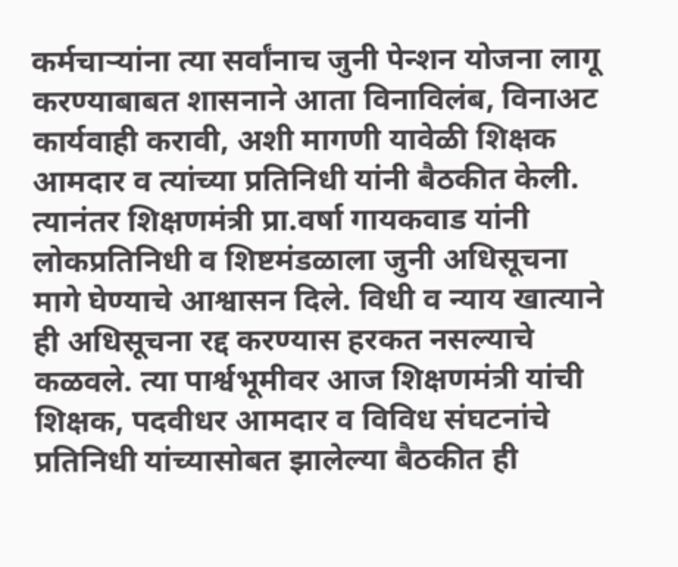कर्मचाऱ्यांना त्या सर्वांनाच जुनी पेन्शन योजना लागू करण्याबाबत शासनाने आता विनाविलंब, विनाअट कार्यवाही करावी, अशी मागणी यावेळी शिक्षक आमदार व त्यांच्या प्रतिनिधी यांनी बैठकीत केली. त्यानंतर शिक्षणमंत्री प्रा.वर्षा गायकवाड यांनी लोकप्रतिनिधी व शिष्टमंडळाला जुनी अधिसूचना मागे घेण्याचे आश्वासन दिले. विधी व न्याय खात्याने ही अधिसूचना रद्द करण्यास हरकत नसल्याचे कळवले. त्या पार्श्वभूमीवर आज शिक्षणमंत्री यांची शिक्षक, पदवीधर आमदार व विविध संघटनांचे प्रतिनिधी यांच्यासोबत झालेल्या बैठकीत ही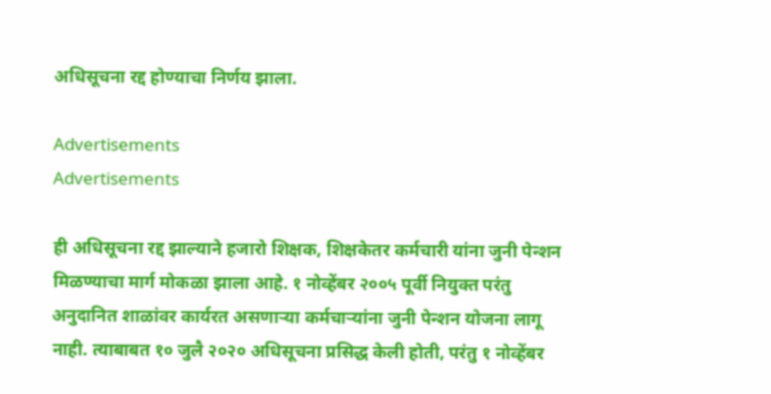अधिसूचना रद्द होण्याचा निर्णय झाला.

Advertisements
Advertisements

ही अधिसूचना रद्द झाल्याने हजारो शिक्षक, शिक्षकेतर कर्मचारी यांना जुनी पेन्शन मिळण्याचा मार्ग मोकळा झाला आहे. १ नोव्हेंबर २००५ पूर्वी नियुक्त परंतु अनुदानित शाळांवर कार्यरत असणाऱ्या कर्मचाऱ्यांना जुनी पेन्शन योजना लागू नाही. त्याबाबत १० जुलै २०२० अधिसूचना प्रसिद्ध केली होती, परंतु १ नोव्हेंबर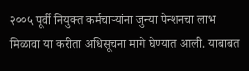२००५ पूर्वी नियुक्त कर्मचार्‍यांना जुन्या पेन्शनचा लाभ मिळावा या करीता अधिसूचना मागे घेण्यात आली. याबाबत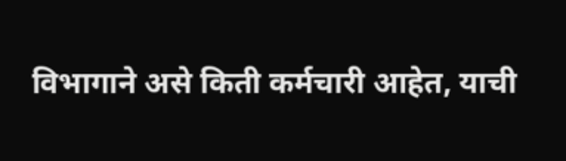विभागाने असे किती कर्मचारी आहेत, याची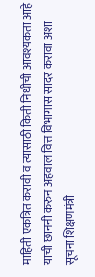माहिती एकत्रित करावी व त्यासाठी किती निधीची आवश्यकता आहे याची छाननी करुन अहवाल वित्त विभागास सादर करावा अशा सूचना शिक्षणमंत्री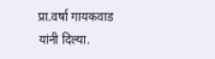प्रा.वर्षा गायकवाड यांनी दिल्या.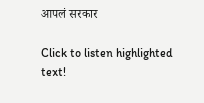आपलं सरकार

Click to listen highlighted text!